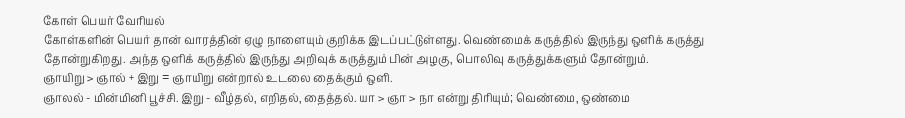கோள் பெயர் வேரியல்
கோள்களின் பெயர் தான் வாரத்தின் ஏழு நாளையும் குறிக்க இடப்பட்டுள்ளது. வெண்மைக் கருத்தில் இருந்து ஒளிக் கருத்து தோன்றுகிறது. அந்த ஒளிக் கருத்தில் இருந்து அறிவுக் கருத்தும் பின் அழகு, பொலிவு கருத்துக்களும் தோன்றும்.
ஞாயிறு > ஞால் + இறு = ஞாயிறு என்றால் உடலை தைக்கும் ஒளி.
ஞாலல் - மின்மினி பூச்சி. இறு - வீழ்தல், எறிதல், தைத்தல். யா > ஞா > நா என்று திரியும்; வெண்மை, ஒண்மை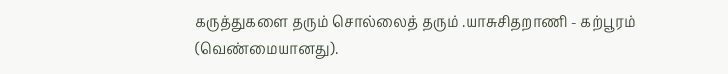கருத்துகளை தரும் சொல்லைத் தரும் .யாசுசிதறாணி - கற்பூரம் (வெண்மையானது).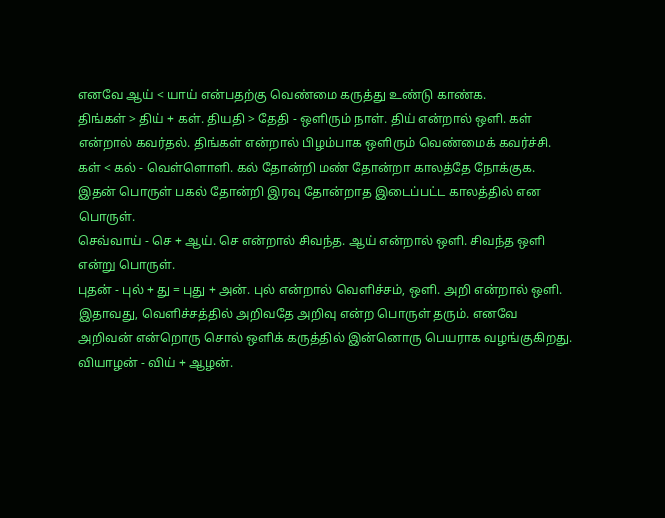எனவே ஆய் < யாய் என்பதற்கு வெண்மை கருத்து உண்டு காண்க.
திங்கள் > திய் + கள். தியதி > தேதி - ஒளிரும் நாள். திய் என்றால் ஒளி. கள் என்றால் கவர்தல். திங்கள் என்றால் பிழம்பாக ஒளிரும் வெண்மைக் கவர்ச்சி.
கள் < கல் - வெள்ளொளி. கல் தோன்றி மண் தோன்றா காலத்தே நோக்குக. இதன் பொருள் பகல் தோன்றி இரவு தோன்றாத இடைப்பட்ட காலத்தில் என பொருள்.
செவ்வாய் - செ + ஆய். செ என்றால் சிவந்த. ஆய் என்றால் ஒளி. சிவந்த ஒளி என்று பொருள்.
புதன் - புல் + து = புது + அன். புல் என்றால் வெளிச்சம், ஒளி. அறி என்றால் ஒளி. இதாவது, வெளிச்சத்தில் அறிவதே அறிவு என்ற பொருள் தரும். எனவே அறிவன் என்றொரு சொல் ஒளிக் கருத்தில் இன்னொரு பெயராக வழங்குகிறது.
வியாழன் - விய் + ஆழன்.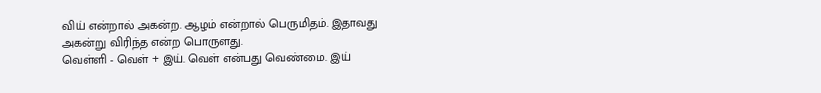விய் என்றால் அகன்ற. ஆழம் என்றால் பெருமிதம். இதாவது அகன்று விரிந்த என்ற பொருளது.
வெள்ளி - வெள் + இய். வெள் என்பது வெண்மை. இய்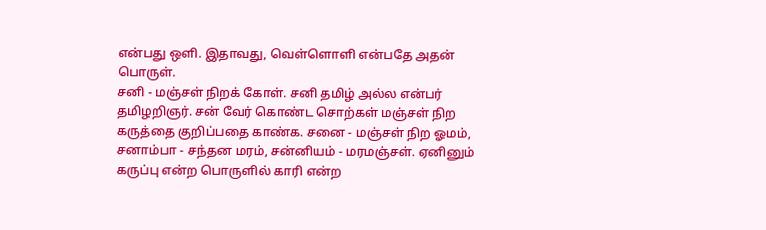என்பது ஒளி. இதாவது, வெள்ளொளி என்பதே அதன் பொருள்.
சனி - மஞ்சள் நிறக் கோள். சனி தமிழ் அல்ல என்பர் தமிழறிஞர். சன் வேர் கொண்ட சொற்கள் மஞ்சள் நிற கருத்தை குறிப்பதை காண்க. சனை - மஞ்சள் நிற ஓமம், சனாம்பா - சந்தன மரம், சன்னியம் - மரமஞ்சள். ஏனினும் கருப்பு என்ற பொருளில் காரி என்ற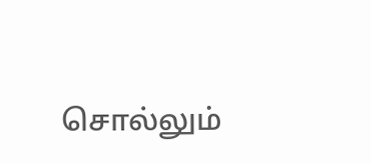சொல்லும்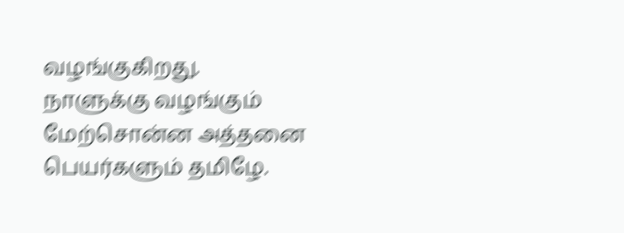வழங்குகிறது.
நாளுக்கு வழங்கும் மேற்சொன்ன அத்தனை பெயர்களும் தமிழே.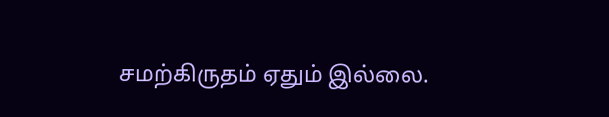சமற்கிருதம் ஏதும் இல்லை.